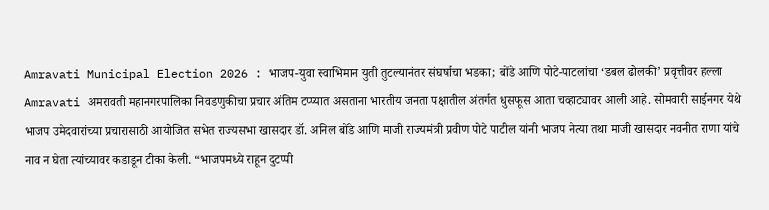Amravati Municipal Election 2026 : भाजप-युवा स्वाभिमान युती तुटल्यानंतर संघर्षाचा भडका; बोंडे आणि पोटे-पाटलांचा ‘डबल ढोलकी’ प्रवृत्तीवर हल्ला
Amravati अमरावती महानगरपालिका निवडणुकीचा प्रचार अंतिम टप्प्यात असताना भारतीय जनता पक्षातील अंतर्गत धुसफूस आता चव्हाट्यावर आली आहे. सोमवारी साईनगर येथे भाजप उमेदवारांच्या प्रचारासाठी आयोजित सभेत राज्यसभा खासदार डॉ. अनिल बोंडे आणि माजी राज्यमंत्री प्रवीण पोटे पाटील यांनी भाजप नेत्या तथा माजी खासदार नवनीत राणा यांचे नाव न घेता त्यांच्यावर कडाडून टीका केली. “भाजपमध्ये राहून दुटप्पी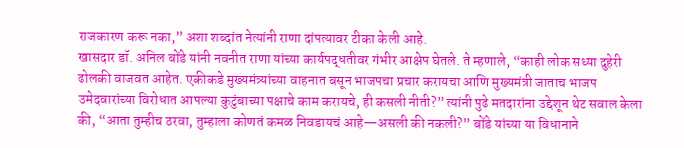राजकारण करू नका,” अशा शब्दांत नेत्यांनी राणा दांपत्यावर टीका केली आहे.
खासदार डॉ. अनिल बोंडे यांनी नवनीत राणा यांच्या कार्यपद्धतीवर गंभीर आक्षेप घेतले. ते म्हणाले, “काही लोक सध्या दुहेरी ढोलकी वाजवत आहेत. एकीकडे मुख्यमंत्र्यांच्या वाहनात बसून भाजपचा प्रचार करायचा आणि मुख्यमंत्री जाताच भाजप उमेदवारांच्या विरोधात आपल्या कुटुंबाच्या पक्षाचे काम करायचे, ही कसली नीती?” त्यांनी पुढे मतदारांना उद्देशून थेट सवाल केला की, “आता तुम्हीच ठरवा, तुम्हाला कोणतं कमळ निवडायचं आहे—असली की नकली?” बोंडे यांच्या या विधानाने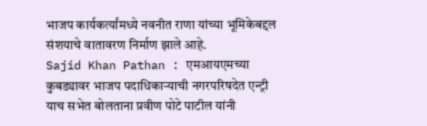भाजप कार्यकर्त्यांमध्ये नवनीत राणा यांच्या भूमिकेबद्दल संशयाचे वातावरण निर्माण झाले आहे.
Sajid Khan Pathan : एमआयएमच्या कुबड्यावर भाजप पदाधिकाऱ्याची नगरपरिषदेत एन्ट्री
याच सभेत बोलताना प्रवीण पोटे पाटील यांनी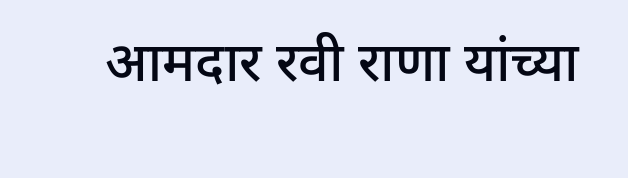आमदार रवी राणा यांच्या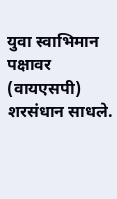युवा स्वाभिमान पक्षावर (वायएसपी) शरसंधान साधले.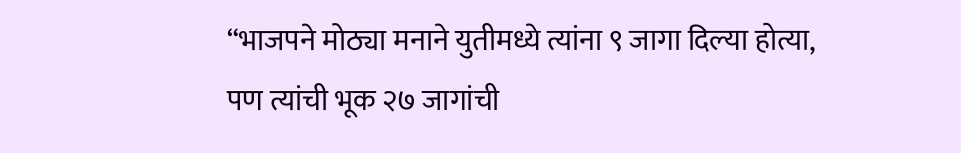“भाजपने मोठ्या मनाने युतीमध्ये त्यांना ९ जागा दिल्या होत्या, पण त्यांची भूक २७ जागांची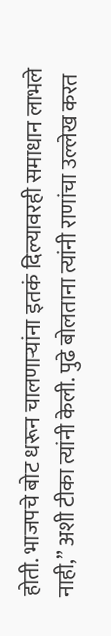होती. भाजपचे बोट धरून चालणाऱ्यांना इतकं दिल्यावरही समाधान लाभले नाही,” अशी टीका त्यांनी केली. पुढे बोलताना त्यांनी राणांचा उल्लेख करत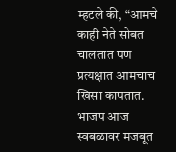म्हटले की, “आमचे काही नेते सोबत चालतात पण प्रत्यक्षात आमचाच खिसा कापतात. भाजप आज स्वबळावर मजबूत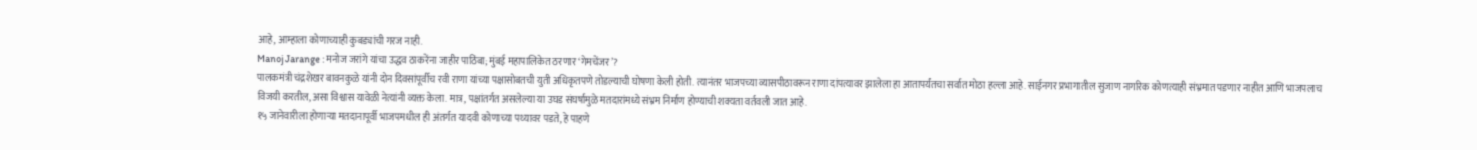आहे, आम्हाला कोणाच्याही कुबड्यांची गरज नाही.
Manoj Jarange : मनोज जरांगे यांचा उद्धव ठाकरेंना जाहीर पाठिंबा; मुंबई महापालिकेत ठरणार ‘गेमचेंजर’?
पालकमंत्री चंद्रशेखर बावनकुळे यांनी दोन दिवसांपूर्वीच रवी राणा यांच्या पक्षासोबतची युती अधिकृतपणे तोडल्याची घोषणा केली होती. त्यानंतर भाजपच्या व्यासपीठावरून राणा दांपत्यावर झालेला हा आतापर्यंतचा सर्वात मोठा हल्ला आहे. साईनगर प्रभागातील सुजाण नागरिक कोणत्याही संभ्रमात पडणार नाहीत आणि भाजपलाच विजयी करतील, असा विश्वास यावेळी नेत्यांनी व्यक्त केला. मात्र, पक्षांतर्गत असलेल्या या उघड संघर्षामुळे मतदारांमध्ये संभ्रम निर्माण होण्याची शक्यता वर्तवली जात आहे.
१५ जानेवारीला होणाऱ्या मतदानापूर्वी भाजपमधील ही अंतर्गत यादवी कोणाच्या पथ्यावर पडते, हे पाहणे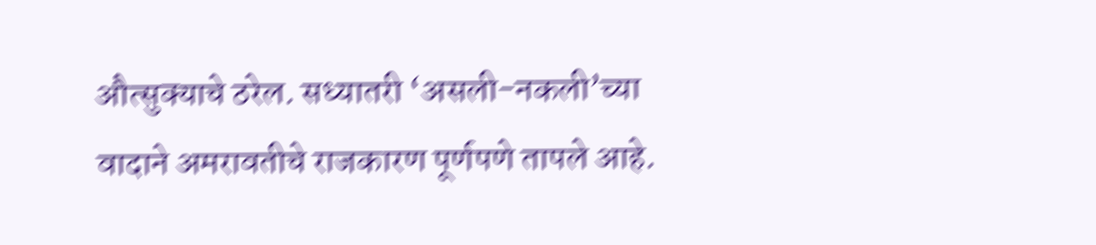औत्सुक्याचे ठरेल. सध्यातरी ‘असली-नकली’च्या वादाने अमरावतीचे राजकारण पूर्णपणे तापले आहे.